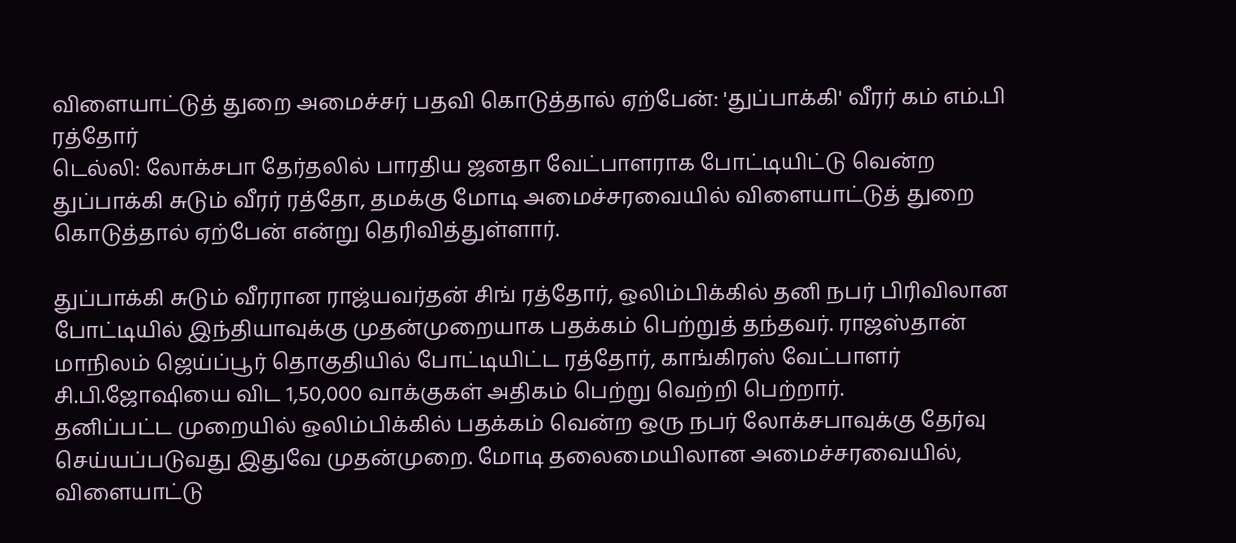விளையாட்டுத் துறை அமைச்சர் பதவி கொடுத்தால் ஏற்பேன்: 'துப்பாக்கி' வீரர் கம் எம்.பி ரத்தோர்
டெல்லி: லோக்சபா தேர்தலில் பாரதிய ஜனதா வேட்பாளராக போட்டியிட்டு வென்ற துப்பாக்கி சுடும் வீரர் ரத்தோ, தமக்கு மோடி அமைச்சரவையில் விளையாட்டுத் துறை கொடுத்தால் ஏற்பேன் என்று தெரிவித்துள்ளார்.

துப்பாக்கி சுடும் வீரரான ராஜ்யவர்தன் சிங் ரத்தோர், ஒலிம்பிக்கில் தனி நபர் பிரிவிலான போட்டியில் இந்தியாவுக்கு முதன்முறையாக பதக்கம் பெற்றுத் தந்தவர். ராஜஸ்தான் மாநிலம் ஜெய்ப்பூர் தொகுதியில் போட்டியிட்ட ரத்தோர், காங்கிரஸ் வேட்பாளர் சி.பி.ஜோஷியை விட 1,50,000 வாக்குகள் அதிகம் பெற்று வெற்றி பெற்றார்.
தனிப்பட்ட முறையில் ஒலிம்பிக்கில் பதக்கம் வென்ற ஒரு நபர் லோக்சபாவுக்கு தேர்வு செய்யப்படுவது இதுவே முதன்முறை. மோடி தலைமையிலான அமைச்சரவையில், விளையாட்டு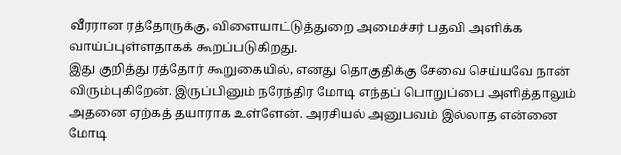வீரரான ரத்தோருக்கு, விளையாட்டுத்துறை அமைச்சர் பதவி அளிக்க வாய்ப்புள்ளதாகக் கூறப்படுகிறது.
இது குறித்து ரத்தோர் கூறுகையில், எனது தொகுதிக்கு சேவை செய்யவே நான் விரும்புகிறேன். இருப்பினும் நரேந்திர மோடி எந்தப் பொறுப்பை அளித்தாலும் அதனை ஏற்கத் தயாராக உள்ளேன். அரசியல் அனுபவம் இல்லாத என்னை மோடி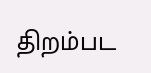திறம்பட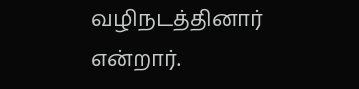வழிநடத்தினார் என்றார்.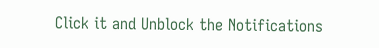Click it and Unblock the Notifications